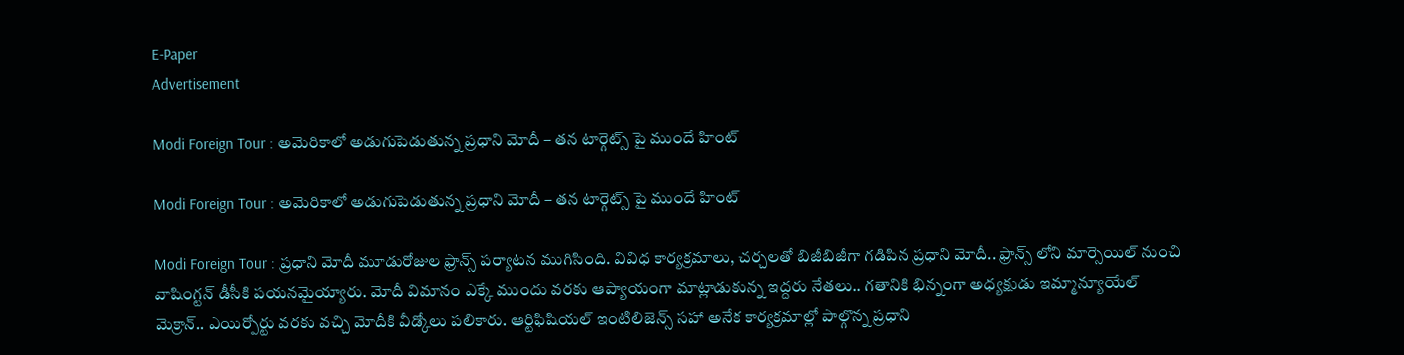E-Paper
Advertisement

Modi Foreign Tour : అమెరికాలో అడుగుపెడుతున్న ప్రధాని మోదీ – తన టార్గెట్స్ పై ముందే హింట్

Modi Foreign Tour : అమెరికాలో అడుగుపెడుతున్న ప్రధాని మోదీ – తన టార్గెట్స్ పై ముందే హింట్

Modi Foreign Tour : ప్రధాని మోదీ మూడురోజుల ఫ్రాన్స్ పర్యాటన ముగిసింది. వివిధ కార్యక్రమాలు, చర్చలతో బిజీబిజీగా గడిపిన ప్రధాని మోదీ.. ఫ్రాన్స్ లోని మార్సెయిల్ నుంచి వాషింగ్టన్ డీసీకి పయనమైయ్యారు. మోదీ విమానం ఎక్కే ముందు వరకు ఆప్యాయంగా మాట్లాడుకున్న ఇద్దరు నేతలు.. గతానికి భిన్నంగా అధ్యక్షుడు ఇమ్మాన్యూయేల్ మెక్రాన్.. ఎయిర్పోర్టు వరకు వచ్చి మోదీకి వీడ్కోలు పలికారు. ఆర్టిఫిషియల్ ఇంటిలిజెన్స్ సహా అనేక కార్యక్రమాల్లో పాల్గొన్న ప్రధాని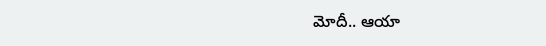మోదీ.. ఆయా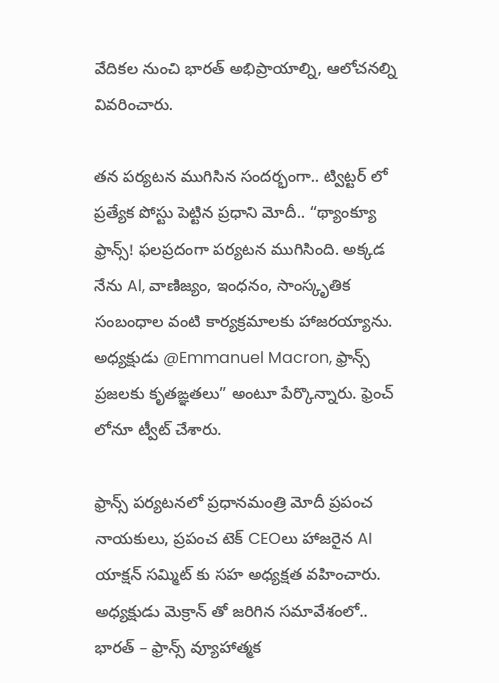వేదికల నుంచి భారత్ అభిప్రాయాల్ని, ఆలోచనల్ని వివరించారు.

తన పర్యటన ముగిసిన సందర్భంగా.. ట్విట్టర్ లో ప్రత్యేక పోస్టు పెట్టిన ప్రధాని మోదీ.. “థ్యాంక్యూ ఫ్రాన్స్! ఫలప్రదంగా పర్యటన ముగిసింది. అక్కడ నేను Al, వాణిజ్యం, ఇంధనం, సాంస్కృతిక సంబంధాల వంటి కార్యక్రమాలకు హాజరయ్యాను. అధ్యక్షుడు @Emmanuel Macron, ఫ్రాన్స్ ప్రజలకు కృతఙ్ఞతలు” అంటూ పేర్కొన్నారు. ఫ్రెంచ్ లోనూ ట్వీట్ చేశారు.

ఫ్రాన్స్ పర్యటనలో ప్రధానమంత్రి మోదీ ప్రపంచ నాయకులు, ప్రపంచ టెక్ CEOలు హాజరైన AI యాక్షన్ సమ్మిట్ కు సహ అధ్యక్షత వహించారు. అధ్యక్షుడు మెక్రాన్ తో జరిగిన సమావేశంలో.. భారత్ – ఫ్రాన్స్ వ్యూహాత్మక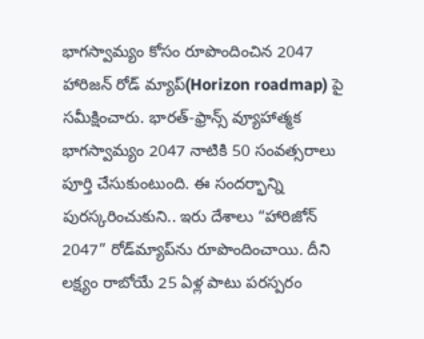భాగస్వామ్యం కోసం రూపొందించిన 2047 హారిజన్ రోడ్ మ్యాప్(Horizon roadmap) పై సమీక్షించారు. భారత్-ఫ్రాన్స్ వ్యూహాత్మక భాగస్వామ్యం 2047 నాటికి 50 సంవత్సరాలు పూర్తి చేసుకుంటుంది. ఈ సందర్భాన్ని పురస్కరించుకుని.. ఇరు దేశాలు “హారిజోన్ 2047” రోడ్‌మ్యాప్‌ను రూపొందించాయి. దీని లక్ష్యం రాబోయే 25 ఏళ్ల పాటు పరస్పరం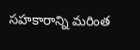సహకారాన్ని మరింత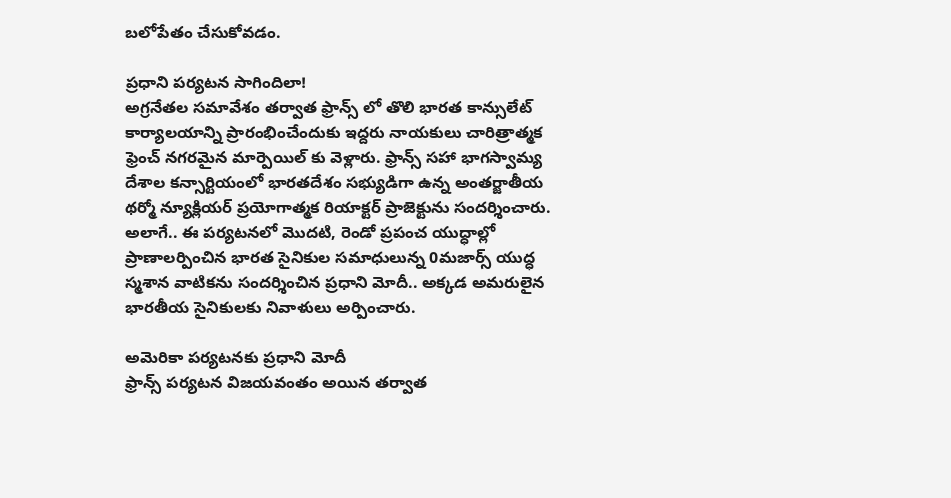బలోపేతం చేసుకోవడం.

ప్రధాని పర్యటన సాగిందిలా!
అగ్రనేతల సమావేశం తర్వాత ఫ్రాన్స్ లో తొలి భారత కాన్సులేట్ కార్యాలయాన్ని ప్రారంభించేందుకు ఇద్దరు నాయకులు చారిత్రాత్మక ఫ్రెంచ్ నగరమైన మార్పెయిల్ కు వెళ్లారు. ఫ్రాన్స్ సహా భాగస్వామ్య దేశాల కన్సార్టియంలో భారతదేశం సభ్యుడిగా ఉన్న అంతర్జాతీయ థర్మో న్యూక్లియర్ ప్రయోగాత్మక రియాక్టర్ ప్రాజెక్టును సందర్శించారు.
అలాగే.. ఈ పర్యటనలో మొదటి, రెండో ప్రపంచ యుద్ధాల్లో ప్రాణాలర్పించిన భారత సైనికుల సమాధులున్న 0మజార్స్ యుద్ధ స్మశాన వాటికను సందర్శించిన ప్రధాని మోదీ.. అక్కడ అమరులైన భారతీయ సైనికులకు నివాళులు అర్పించారు.

అమెరికా పర్యటనకు ప్రధాని మోదీ
ఫ్రాన్స్ పర్యటన విజయవంతం అయిన తర్వాత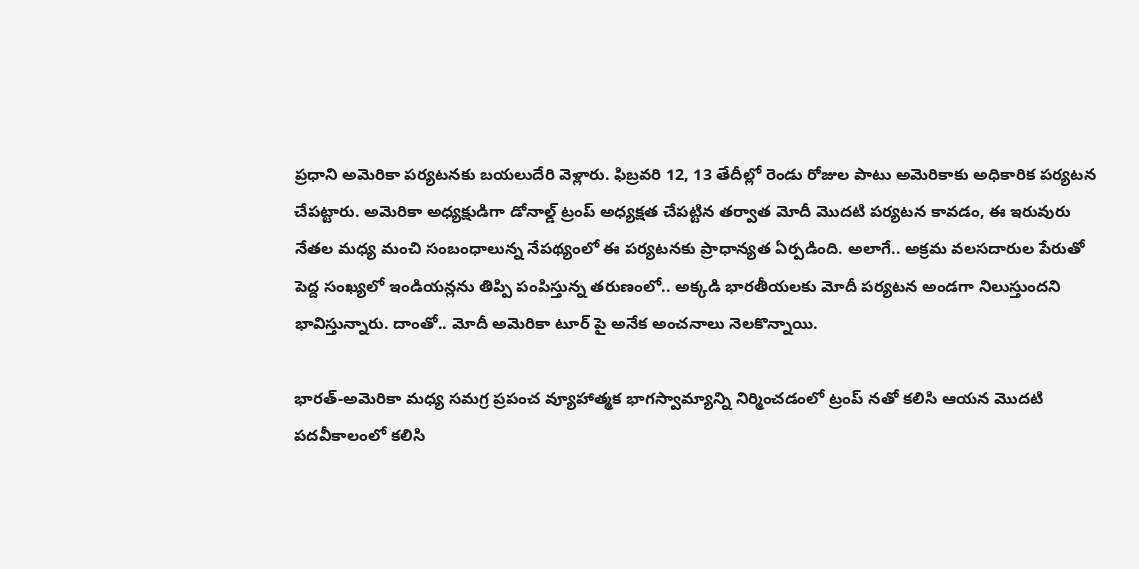ప్రధాని అమెరికా పర్యటనకు బయలుదేరి వెళ్లారు. ఫిబ్రవరి 12, 13 తేదీల్లో రెండు రోజుల పాటు అమెరికాకు అధికారిక పర్యటన చేపట్టారు. అమెరికా అధ్యక్షుడిగా డోనాల్డ్ ట్రంప్ అధ్యక్షత చేపట్టిన తర్వాత మోదీ మొదటి పర్యటన కావడం, ఈ ఇరువురు నేతల మధ్య మంచి సంబంధాలున్న నేపథ్యంలో ఈ పర్యటనకు ప్రాధాన్యత ఏర్పడింది. అలాగే.. అక్రమ వలసదారుల పేరుతో పెద్ద సంఖ్యలో ఇండియన్లను తిప్పి పంపిస్తున్న తరుణంలో.. అక్కడి భారతీయలకు మోదీ పర్యటన అండగా నిలుస్తుందని భావిస్తున్నారు. దాంతో.. మోదీ అమెరికా టూర్ పై అనేక అంచనాలు నెలకొన్నాయి.

భారత్-అమెరికా మధ్య సమగ్ర ప్రపంచ వ్యూహాత్మక భాగస్వామ్యాన్ని నిర్మించడంలో ట్రంప్ నతో కలిసి ఆయన మొదటి పదవీకాలంలో కలిసి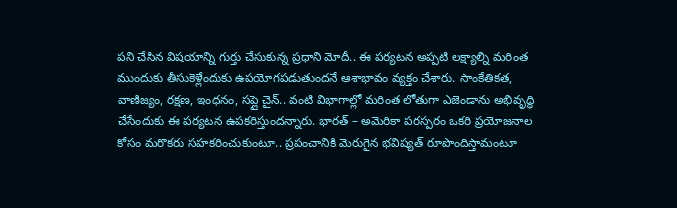పని చేసిన విషయాన్ని గుర్తు చేసుకున్న ప్రధాని మోదీ.. ఈ పర్యటన అప్పటి లక్ష్యాల్ని మరింత ముందుకు తీసుకెళ్లేందుకు ఉపయోగపడుతుందనే ఆశాభావం వ్యక్తం చేశారు. సాంకేతికత, వాణిజ్యం, రక్షణ, ఇంధనం, సప్లై చైన్.. వంటి విభాగాల్లో మరింత లోతుగా ఎజెండాను అభివృద్ధి చేసేందుకు ఈ పర్యటన ఉపకరిస్తుందన్నారు. భారత్ – అమెరికా పరస్పరం ఒకరి ప్రయోజనాల కోసం మరొకరు సహకరించుకుంటూ.. ప్రపంచానికి మెరుగైన భవిష్యత్ రూపొందిస్తామంటూ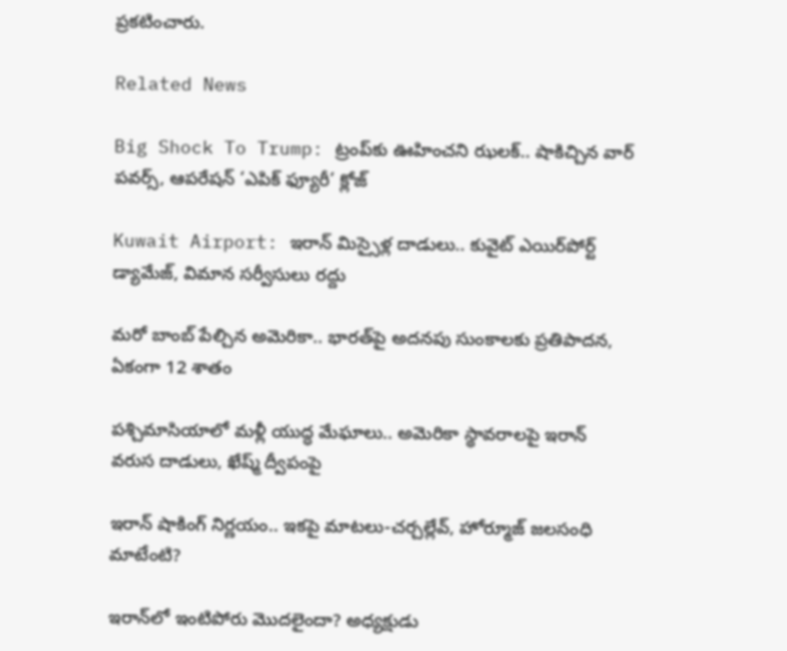ప్రకటించారు.

Related News

Big Shock To Trump: ట్రంప్‌కు ఊహించని ఝలక్.. షాకిచ్చిన వార్ పవర్స్, ఆపరేషన్ ‘ఎపిక్ ఫ్యూరీ’ క్లోజ్

Kuwait Airport: ఇరాన్ మిస్సైళ్ల దాడులు.. కువైట్‌ ఎయిర్‌పోర్ట్ డ్యామేజ్, విమాన సర్వీసులు రద్దు

మరో బాంబ్‌ పేల్చిన అమెరికా.. భారత్‌పై అదనపు సుంకాలకు ప్రతిపాదన, ఏకంగా 12 శాతం

పశ్చిమాసియాలో మళ్లీ యుద్ధ మేఘాలు.. అమెరికా స్థావరాలపై ఇరాన్ వరుస దాడులు, ఖేష్మ్ ద్వీపంపై

ఇరాన్ షాకింగ్ నిర్ణయం.. ఇకపై మాటలు-చర్చల్లేవ్, హోర్మూజ్ జలసంధి మాటేంటి?

ఇరాన్‌లో ఇంటిపోరు మొదలైందా? అధ్యక్షుడు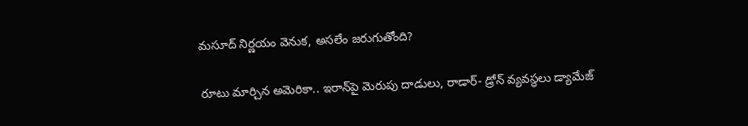మసూద్‌ నిర్ణయం వెనుక, అసలేం జరుగుతోంది?

రూటు మార్చిన అమెరికా.. ఇరాన్‌పై మెరుపు దాడులు, రాడార్- డ్రోన్ వ్యవస్థలు డ్యామేజ్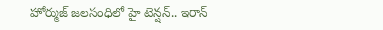హోర్ముజ్ జలసంధిలో హై టెన్షన్.. ఇరాన్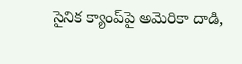సైనిక క్యాంప్‌పై అమెరికా దాడి,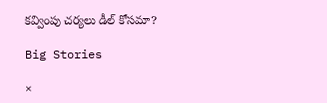కవ్వింపు చర్యలు డీల్ కోసమా?

Big Stories

×